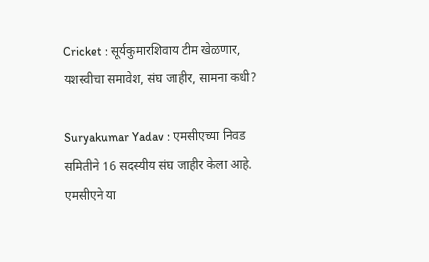Cricket : सूर्यकुमारशिवाय टीम खेळणार, यशस्वीचा समावेश, संघ जाहीर, सामना कधी?

Suryakumar Yadav : एमसीएच्या निवड समितीने 16 सदस्यीय संघ जाहीर केला आहे. एमसीएने या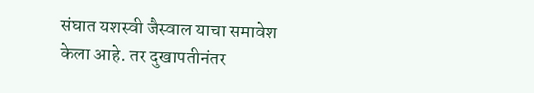संघात यशस्वी जैस्वाल याचा समावेश केला आहे. तर दुखापतीनंतर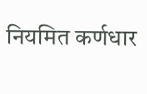नियमित कर्णधार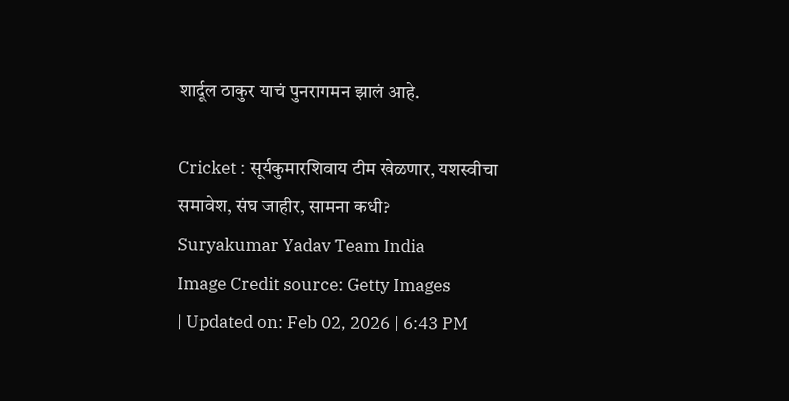शार्दूल ठाकुर याचं पुनरागमन झालं आहे.

Cricket : सूर्यकुमारशिवाय टीम खेळणार, यशस्वीचा समावेश, संघ जाहीर, सामना कधी?
Suryakumar Yadav Team India
Image Credit source: Getty Images
| Updated on: Feb 02, 2026 | 6:43 PM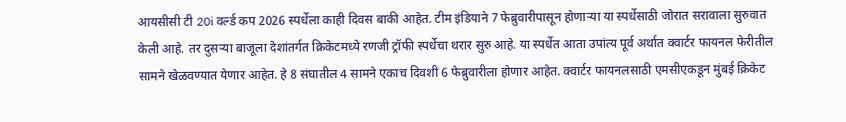आयसीसी टी 20i वर्ल्ड कप 2026 स्पर्धेला काही दिवस बाकी आहेत. टीम इंडियाने 7 फेब्रुवारीपासून होणाऱ्या या स्पर्धेसाठी जोरात सरावाला सुरुवात केली आहे. तर दुसऱ्या बाजूला देशांतर्गत क्रिकेटमध्ये रणजी ट्रॉफी स्पर्धेचा थरार सुरु आहे. या स्पर्धेत आता उपांत्य पूर्व अर्थात क्वार्टर फायनल फेरीतील सामने खेळवण्यात येणार आहेत. हे 8 संघातील 4 सामने एकाच दिवशी 6 फेब्रुवारीला होणार आहेत. क्वार्टर फायनलसाठी एमसीएकडून मुंबई क्रिकेट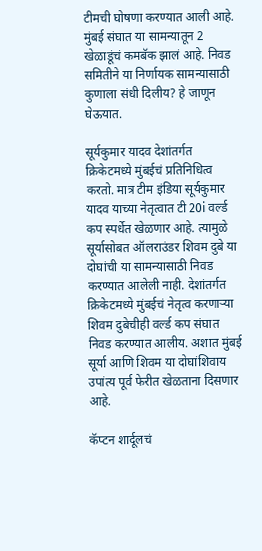टीमची घोषणा करण्यात आली आहे. मुंबई संघात या सामन्यातून 2 खेळाडूंचं कमबॅक झालं आहे. निवड समितीने या निर्णायक सामन्यासाठी कुणाला संधी दिलीय? हे जाणून घेऊयात.

सूर्यकुमार यादव देशांतर्गत क्रिकेटमध्ये मुंबईचं प्रतिनिधित्व करतो. मात्र टीम इंडिया सूर्यकुमार यादव याच्या नेतृत्वात टी 20i वर्ल्ड कप स्पर्धेत खेळणार आहे. त्यामुळे सूर्यासोबत ऑलराउंडर शिवम दुबे या दोघांची या सामन्यासाठी निवड करण्यात आलेली नाही. देशांतर्गत क्रिकेटमध्ये मुंबईचं नेतृत्व करणाऱ्या शिवम दुबेचीही वर्ल्ड कप संघात निवड करण्यात आलीय. अशात मुंबई सूर्या आणि शिवम या दोघांशिवाय उपांत्य पूर्व फेरीत खेळताना दिसणार आहे.

कॅप्टन शार्दूलचं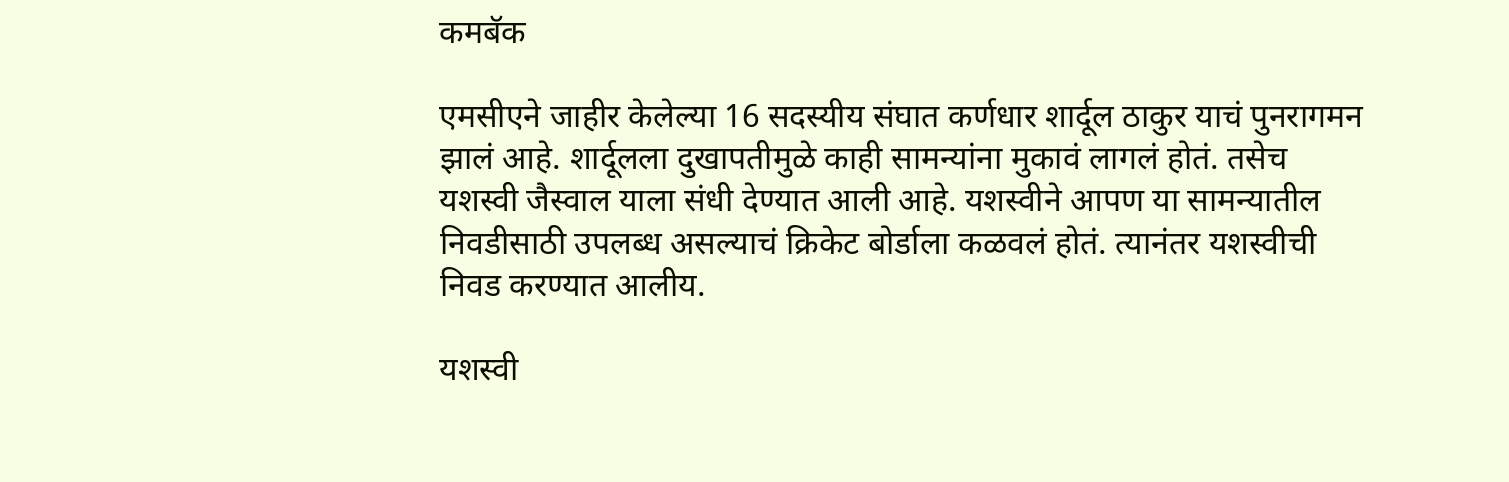कमबॅक

एमसीएने जाहीर केलेल्या 16 सदस्यीय संघात कर्णधार शार्दूल ठाकुर याचं पुनरागमन झालं आहे. शार्दूलला दुखापतीमुळे काही सामन्यांना मुकावं लागलं होतं. तसेच यशस्वी जैस्वाल याला संधी देण्यात आली आहे. यशस्वीने आपण या सामन्यातील निवडीसाठी उपलब्ध असल्याचं क्रिकेट बोर्डाला कळवलं होतं. त्यानंतर यशस्वीची निवड करण्यात आलीय.

यशस्वी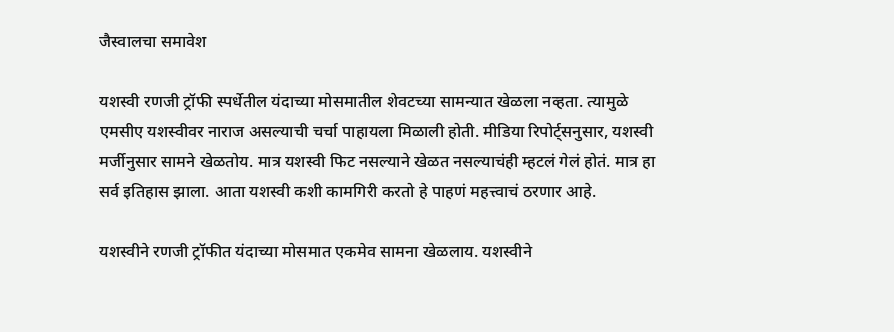जैस्वालचा समावेश

यशस्वी रणजी ट्रॉफी स्पर्धेतील यंदाच्या मोसमातील शेवटच्या सामन्यात खेळला नव्हता. त्यामुळे एमसीए यशस्वीवर नाराज असल्याची चर्चा पाहायला मिळाली होती. मीडिया रिपोर्ट्सनुसार, यशस्वी मर्जीनुसार सामने खेळतोय. मात्र यशस्वी फिट नसल्याने खेळत नसल्याचंही म्हटलं गेलं होतं. मात्र हा सर्व इतिहास झाला. आता यशस्वी कशी कामगिरी करतो हे पाहणं महत्त्वाचं ठरणार आहे.

यशस्वीने रणजी ट्रॉफीत यंदाच्या मोसमात एकमेव सामना खेळलाय. यशस्वीने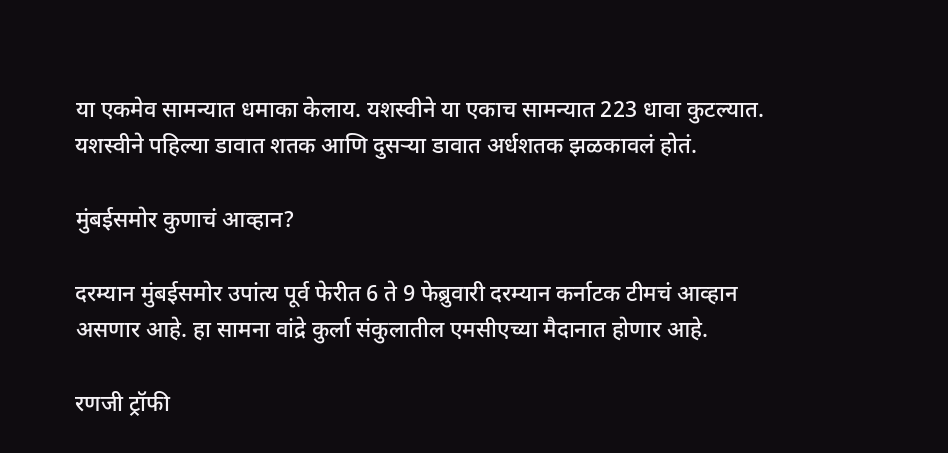या एकमेव सामन्यात धमाका केलाय. यशस्वीने या एकाच सामन्यात 223 धावा कुटल्यात. यशस्वीने पहिल्या डावात शतक आणि दुसऱ्या डावात अर्धशतक झळकावलं होतं.

मुंबईसमोर कुणाचं आव्हान?

दरम्यान मुंबईसमोर उपांत्य पूर्व फेरीत 6 ते 9 फेब्रुवारी दरम्यान कर्नाटक टीमचं आव्हान असणार आहे. हा सामना वांद्रे कुर्ला संकुलातील एमसीएच्या मैदानात होणार आहे.

रणजी ट्रॉफी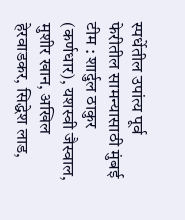स्पर्धेतील उपांत्य पूर्व फेरीतील सामन्यासाठी मुंबई टीम : शार्दुल ठाकुर (कर्णधार), यशस्वी जैस्वाल, मुशीर खान, अखिल हेरवाडकर, सिद्धेश लाड,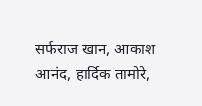सर्फराज खान, आकाश आनंद, हार्दिक तामोरे,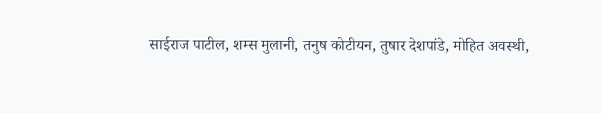साईराज पाटील, शम्स मुलानी, तनुष कोटीयन, तुषार देशपांडे, मोहित अवस्थी,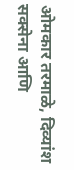ओमकार तरमाळे, दिव्यांश सक्सेना आणि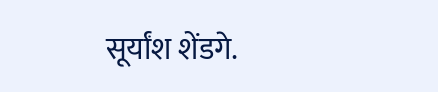सूर्यांश शेंडगे.